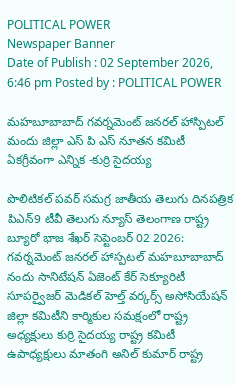POLITICAL POWER
Newspaper Banner
Date of Publish : 02 September 2026, 6:46 pm Posted by : POLITICAL POWER

మహబూబాబాద్ గవర్నమెంట్ జనరల్ హాస్పిటల్ మందు జిల్లా ఎస్ పి ఎస్ నూతన కమిటీ ఏకగ్రీవంగా ఎన్నిక -కుర్రి సైదయ్య

పొలిటికల్ పవర్ సమగ్ర జాతీయ తెలుగు దినపత్రిక పిఎన్9 టీవీ తెలుగు న్యూస్ తెలంగాణ రాష్ట్ర బ్యూరో భాజ శేఖర్ సెప్టెంబర్ 02 2026: గవర్నమెంట్ జనరల్ హాస్పటల్ మహబూబాబాద్ నందు సానిటేషన్ ఏజెంట్ కేర్ సెక్యూరిటీ సూపర్వైజర్ మెడికల్ హెల్త్ వర్కర్స్ అసోసియేషన్ జిల్లా కమిటీని కార్మికుల సమక్షంలో రాష్ట్ర అధ్యక్షులు కుర్రి సైదయ్య రాష్ట్ర కమిటీ ఉపాధ్యక్షులు మాతంగి అనిల్ కుమార్ రాష్ట్ర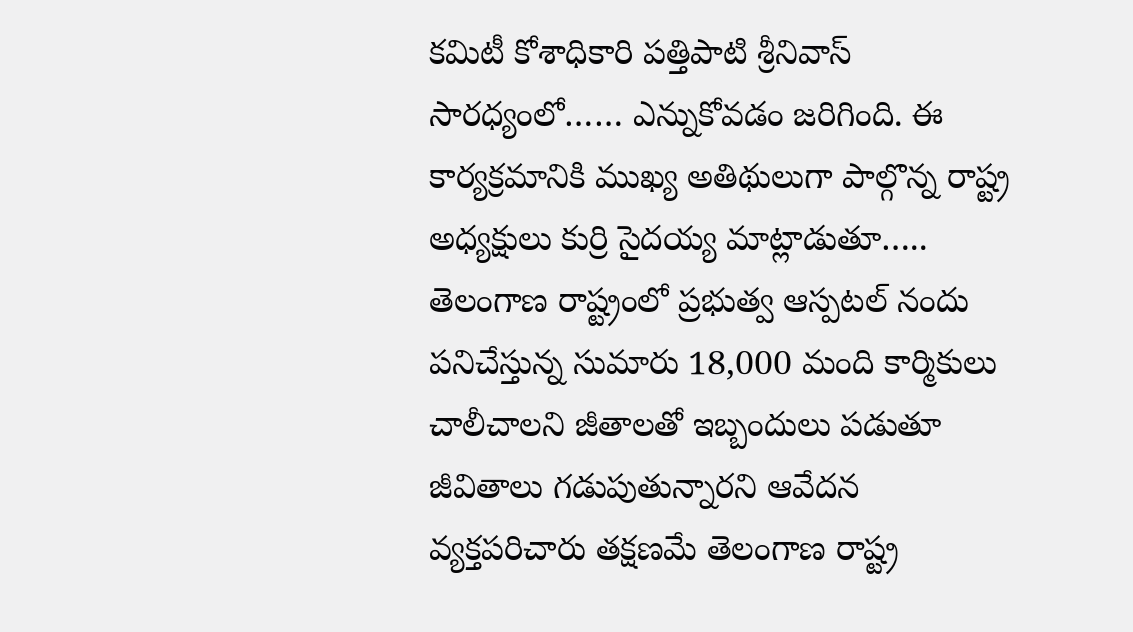కమిటీ కోశాధికారి పత్తిపాటి శ్రీనివాస్ సారధ్యంలో…… ఎన్నుకోవడం జరిగింది. ఈ కార్యక్రమానికి ముఖ్య అతిథులుగా పాల్గొన్న రాష్ట్ర అధ్యక్షులు కుర్రి సైదయ్య మాట్లాడుతూ….. తెలంగాణ రాష్ట్రంలో ప్రభుత్వ ఆస్పటల్ నందు పనిచేస్తున్న సుమారు 18,000 మంది కార్మికులు చాలీచాలని జీతాలతో ఇబ్బందులు పడుతూ జీవితాలు గడుపుతున్నారని ఆవేదన వ్యక్తపరిచారు తక్షణమే తెలంగాణ రాష్ట్ర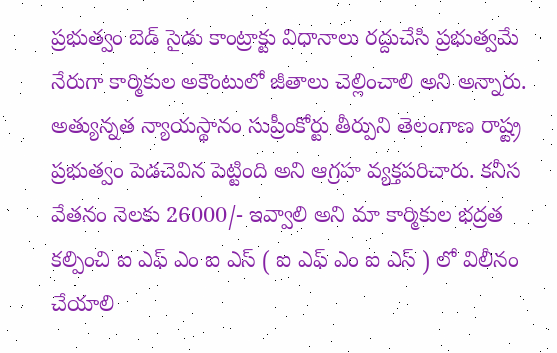ప్రభుత్వం బెడ్ సైడు కాంట్రాక్టు విధానాలు రద్దుచేసి ప్రభుత్వమే నేరుగా కార్మికుల అకౌంటులో జీతాలు చెల్లించాలి అని అన్నారు. అత్యున్నత న్యాయస్థానం సుప్రీంకోర్టు తీర్పుని తెలంగాణ రాష్ట్ర ప్రభుత్వం పెడచెవిన పెట్టింది అని ఆగ్రహ వ్యక్తపరిచారు. కనీస వేతనం నెలకు 26000/- ఇవ్వాలి అని మా కార్మికుల భద్రత కల్పించి ఐ ఎఫ్ ఎం ఐ ఎస్ ( ఐ ఎఫ్ ఎం ఐ ఎస్ ) లో విలీనం చేయాలి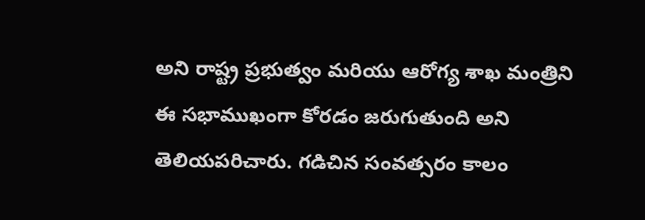అని రాష్ట్ర ప్రభుత్వం మరియు ఆరోగ్య శాఖ మంత్రిని ఈ సభాముఖంగా కోరడం జరుగుతుంది అని తెలియపరిచారు. గడిచిన సంవత్సరం కాలం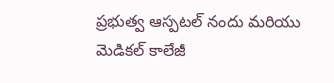ప్రభుత్వ ఆస్పటల్ నందు మరియు మెడికల్ కాలేజీ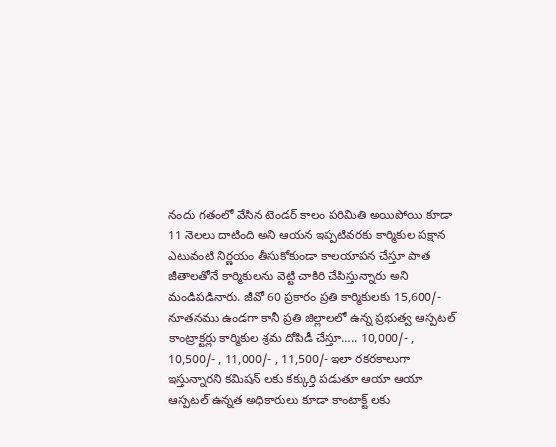నందు గతంలో వేసిన టెండర్ కాలం పరిమితి అయిపోయి కూడా 11 నెలలు దాటింది అని ఆయన ఇప్పటివరకు కార్మికుల పక్షాన ఎటువంటి నిర్ణయం తీసుకోకుండా కాలయాపన చేస్తూ పాత జీతాలతోనే కార్మికులను వెట్టి చాకిరి చేపిస్తున్నారు అని మండిపడినారు. జీవో 60 ప్రకారం ప్రతి కార్మికులకు 15,600/- నూతనము ఉండగా కానీ ప్రతి జిల్లాలలో ఉన్న ప్రభుత్వ ఆస్పటల్ కాంట్రాక్టర్లు కార్మికుల శ్రమ దోపిడీ చేస్తూ….. 10,000/- , 10,500/- , 11,000/- , 11,500/- ఇలా రకరకాలుగా ఇస్తున్నారని కమిషన్ లకు కక్కుర్తి పడుతూ ఆయా ఆయా ఆస్పటల్ ఉన్నత అధికారులు కూడా కాంటాక్ట్ లకు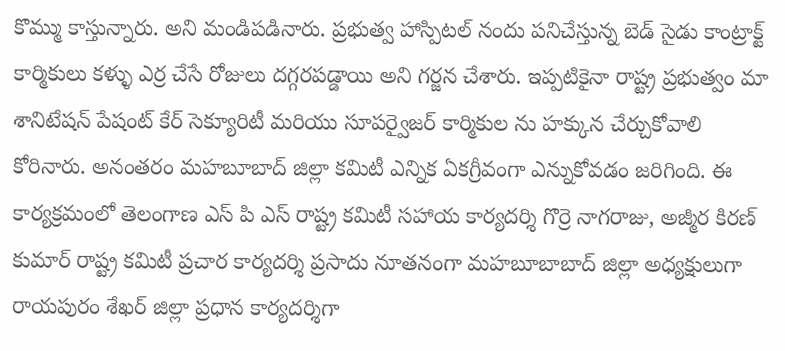కొమ్ము కాస్తున్నారు. అని మండిపడినారు. ప్రభుత్వ హాస్పిటల్ నందు పనిచేస్తున్న బెడ్ సైడు కాంట్రాక్ట్ కార్మికులు కళ్ళు ఎర్ర చేసే రోజులు దగ్గరపడ్డాయి అని గర్జన చేశారు. ఇప్పటికైనా రాష్ట్ర ప్రభుత్వం మా శానిటేషన్ పేషంట్ కేర్ సెక్యూరిటీ మరియు సూపర్వైజర్ కార్మికుల ను హక్కున చేర్చుకోవాలి కోరినారు. అనంతరం మహబూబాద్ జిల్లా కమిటీ ఎన్నిక ఏకగ్రీవంగా ఎన్నుకోవడం జరిగింది. ఈ కార్యక్రమంలో తెలంగాణ ఎస్ పి ఎస్ రాష్ట్ర కమిటీ సహాయ కార్యదర్శి గొర్రె నాగరాజు, అజ్మీర కిరణ్ కుమార్ రాష్ట్ర కమిటీ ప్రచార కార్యదర్శి ప్రసాదు నూతనంగా మహబూబాబాద్ జిల్లా అధ్యక్షులుగా రాయపురం శేఖర్ జిల్లా ప్రధాన కార్యదర్శిగా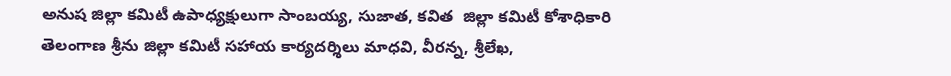అనుష జిల్లా కమిటీ ఉపాధ్యక్షులుగా సాంబయ్య, సుజాత, కవిత  జిల్లా కమిటీ కోశాధికారి తెలంగాణ శ్రీను జిల్లా కమిటీ సహాయ కార్యదర్శిలు మాధవి, వీరన్న, శ్రీలేఖ,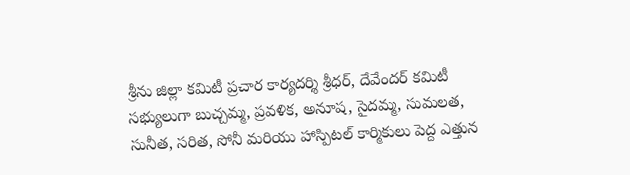శ్రీను జిల్లా కమిటీ ప్రచార కార్యదర్శి శ్రీధర్, దేవేందర్ కమిటీ సభ్యులుగా బుచ్చమ్మ, ప్రవళిక, అనూష, సైదమ్మ, సుమలత, సునీత, సరిత, సోనీ మరియు హాస్పిటల్ కార్మికులు పెద్ద ఎత్తున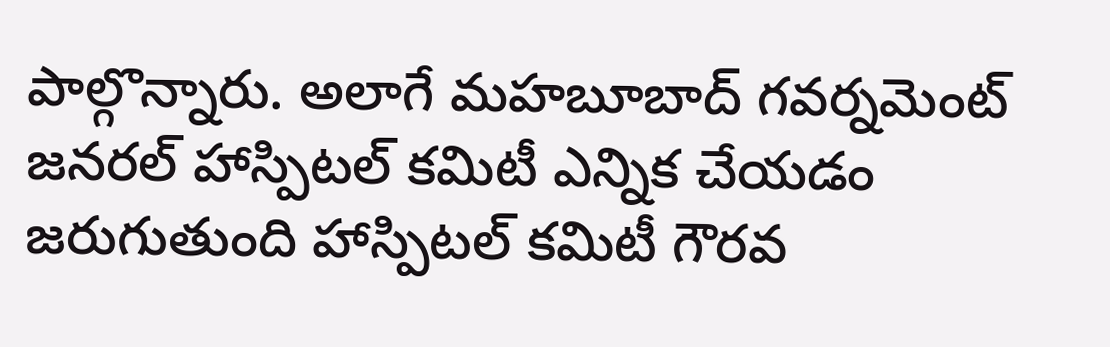పాల్గొన్నారు. అలాగే మహబూబాద్ గవర్నమెంట్ జనరల్ హాస్పిటల్ కమిటీ ఎన్నిక చేయడం జరుగుతుంది హాస్పిటల్ కమిటీ గౌరవ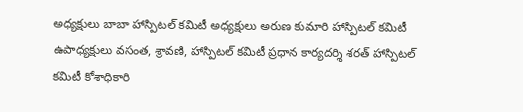అధ్యక్షులు బాబా హాస్పిటల్ కమిటీ అధ్యక్షులు అరుణ కుమారి హాస్పిటల్ కమిటీ ఉపాధ్యక్షులు వసంత, శ్రావణి, హాస్పిటల్ కమిటీ ప్రధాన కార్యదర్శి శరత్ హాస్పిటల్ కమిటీ కోశాధికారి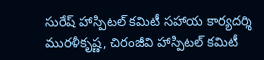సురేష్ హాస్పిటల్ కమిటీ సహాయ కార్యదర్శి మురళీకృష్ణ, చిరంజీవి హాస్పిటల్ కమిటీ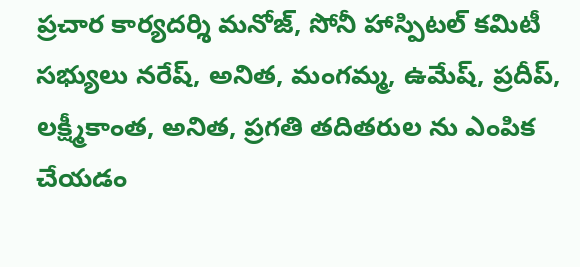ప్రచార కార్యదర్శి మనోజ్, సోనీ హాస్పిటల్ కమిటీ సభ్యులు నరేష్, అనిత, మంగమ్మ, ఉమేష్, ప్రదీప్, లక్ష్మీకాంత, అనిత, ప్రగతి తదితరుల ను ఎంపిక చేయడం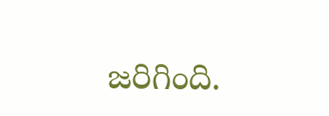జరిగింది.